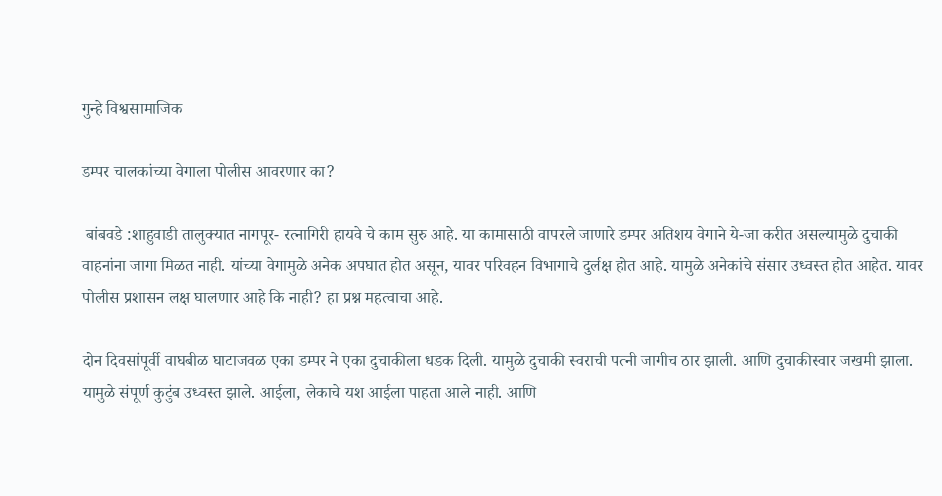गुन्हे विश्वसामाजिक

डम्पर चालकांच्या वेगाला पोलीस आवरणार का?

 बांबवडे :शाहुवाडी तालुक्यात नागपूर- रत्नागिरी हायवे चे काम सुरु आहे. या कामासाठी वापरले जाणारे डम्पर अतिशय वेगाने ये-जा करीत असल्यामुळे दुचाकी वाहनांना जागा मिळत नाही. यांच्या वेगामुळे अनेक अपघात होत असून, यावर परिवहन विभागाचे दुर्लक्ष होत आहे. यामुळे अनेकांचे संसार उध्वस्त होत आहेत. यावर पोलीस प्रशासन लक्ष घालणार आहे कि नाही? हा प्रश्न महत्वाचा आहे.

दोन दिवसांपूर्वी वाघबीळ घाटाजवळ एका डम्पर ने एका दुचाकीला धडक दिली. यामुळे दुचाकी स्वराची पत्नी जागीच ठार झाली. आणि दुचाकीस्वार जखमी झाला. यामुळे संपूर्ण कुटुंब उध्वस्त झाले. आईला, लेकाचे यश आईला पाहता आले नाही. आणि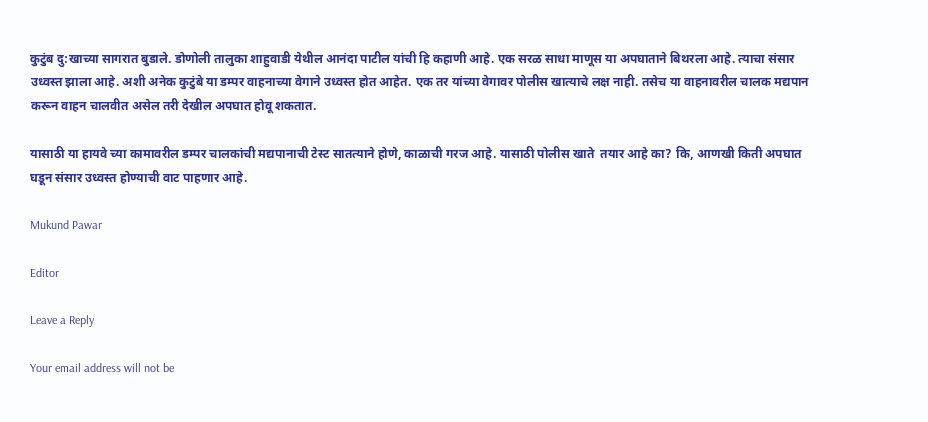कुटुंब दु:खाच्या सागरात बुडाले. डोणोली तालुका शाहुवाडी येथील आनंदा पाटील यांची हि कहाणी आहे. एक सरळ साधा माणूस या अपघाताने बिथरला आहे. त्याचा संसार उध्वस्त झाला आहे. अशी अनेक कुटुंबे या डम्पर वाहनाच्या वेगाने उध्वस्त होत आहेत. एक तर यांच्या वेगावर पोलीस खात्याचे लक्ष नाही. तसेच या वाहनावरील चालक मद्यपान  करून वाहन चालवीत असेल तरी देखील अपघात होवू शकतात.

यासाठी या हायवे च्या कामावरील डम्पर चालकांची मद्यपानाची टेस्ट सातत्याने होणे, काळाची गरज आहे. यासाठी पोलीस खाते  तयार आहे का? कि, आणखी किती अपघात घडून संसार उध्वस्त होण्याची वाट पाहणार आहे.

Mukund Pawar

Editor

Leave a Reply

Your email address will not be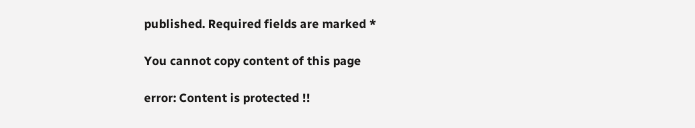published. Required fields are marked *

You cannot copy content of this page

error: Content is protected !!